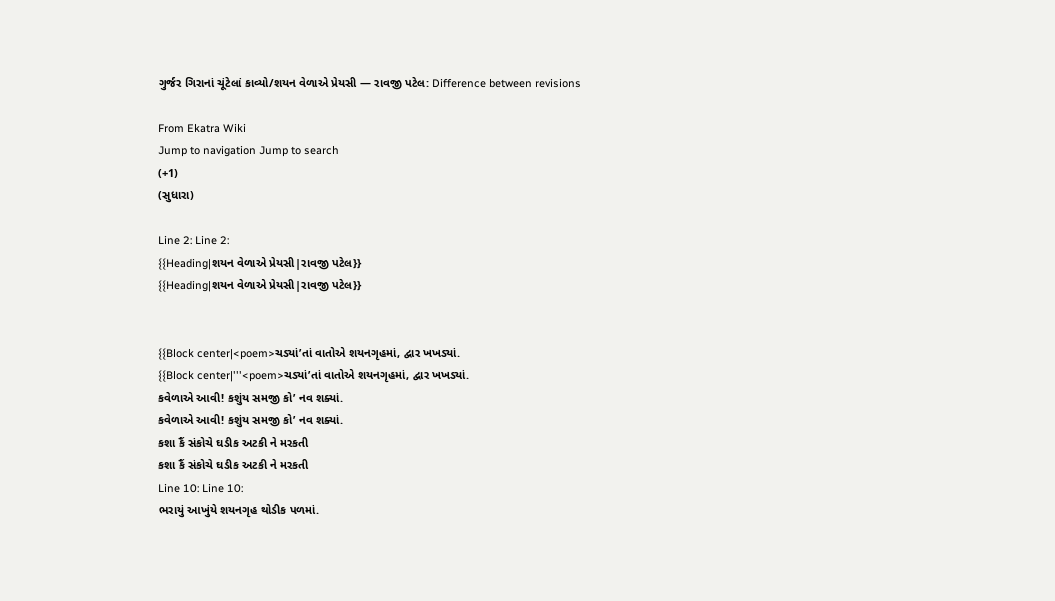ગુર્જર ગિરાનાં ચૂંટેલાં કાવ્યો/શયન વેળાએ પ્રેયસી — રાવજી પટેલ: Difference between revisions

From Ekatra Wiki
Jump to navigation Jump to search
(+1)
(સુધારા)

Line 2: Line 2:
{{Heading|શયન વેળાએ પ્રેયસી|રાવજી પટેલ}}
{{Heading|શયન વેળાએ પ્રેયસી|રાવજી પટેલ}}


{{Block center|<poem>ચડ્યાં’તાં વાતોએ શયનગૃહમાં, દ્વાર ખખડ્યાં.
{{Block center|'''<poem>ચડ્યાં’તાં વાતોએ શયનગૃહમાં, દ્વાર ખખડ્યાં.
કવેળાએ આવી! કશુંય સમજી કો’ નવ શક્યાં.
કવેળાએ આવી! કશુંય સમજી કો’ નવ શક્યાં.
કશા કૈં સંકોચે ઘડીક અટકી ને મરકતી
કશા કૈં સંકોચે ઘડીક અટકી ને મરકતી
Line 10: Line 10:
ભરાયું આખુંયે શયનગૃહ થોડીક પળમાં.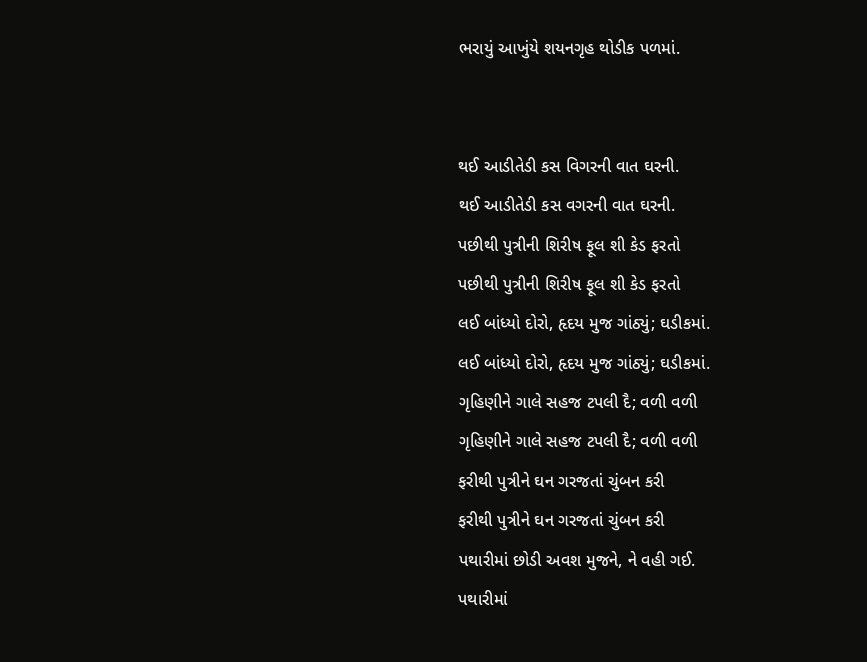ભરાયું આખુંયે શયનગૃહ થોડીક પળમાં.


થઈ આડીતેડી કસ વિગરની વાત ઘરની.
થઈ આડીતેડી કસ વગરની વાત ઘરની.
પછીથી પુત્રીની શિરીષ ફૂલ શી કેડ ફરતો
પછીથી પુત્રીની શિરીષ ફૂલ શી કેડ ફરતો
લઈ બાંધ્યો દોરો, હૃદય મુજ ગાંઠ્યું; ઘડીકમાં.
લઈ બાંધ્યો દોરો, હૃદય મુજ ગાંઠ્યું; ઘડીકમાં.
ગૃહિણીને ગાલે સહજ ટપલી દૈ; વળી વળી
ગૃહિણીને ગાલે સહજ ટપલી દૈ; વળી વળી
ફરીથી પુત્રીને ઘન ગરજતાં ચુંબન કરી
ફરીથી પુત્રીને ઘન ગરજતાં ચુંબન કરી
પથારીમાં છોડી અવશ મુજને, ને વહી ગઈ.
પથારીમાં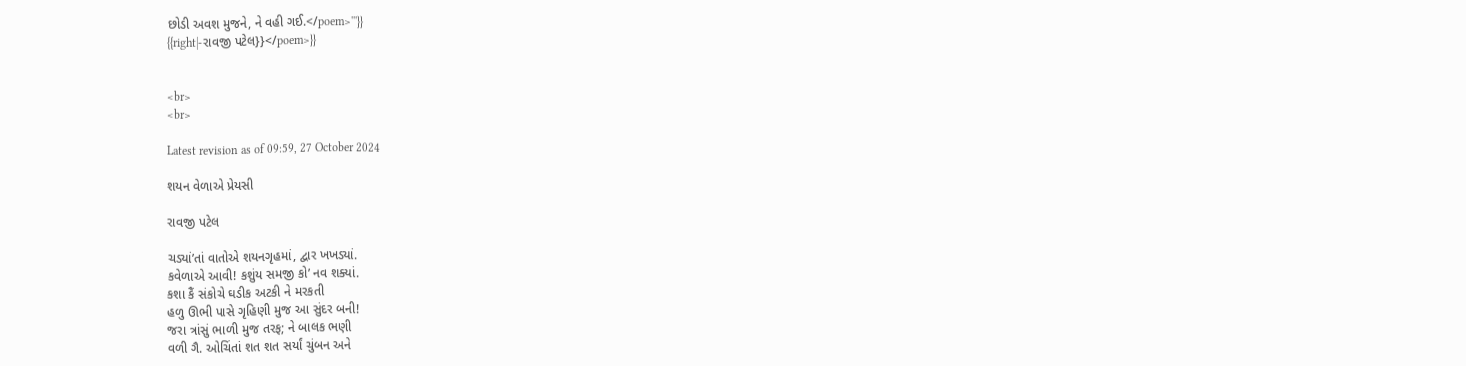છોડી અવશ મુજને, ને વહી ગઈ.</poem>'''}}
{{right|-રાવજી પટેલ}}</poem>}}


<br>
<br>

Latest revision as of 09:59, 27 October 2024

શયન વેળાએ પ્રેયસી

રાવજી પટેલ

ચડ્યાં’તાં વાતોએ શયનગૃહમાં, દ્વાર ખખડ્યાં.
કવેળાએ આવી! કશુંય સમજી કો’ નવ શક્યાં.
કશા કૈં સંકોચે ઘડીક અટકી ને મરકતી
હળુ ઊભી પાસે ગૃહિણી મુજ આ સુંદર બની!
જરા ત્રાંસું ભાળી મુજ તરફ; ને બાલક ભણી
વળી ગૈ. ઓચિંતાં શત શત સર્યાં ચુંબન અને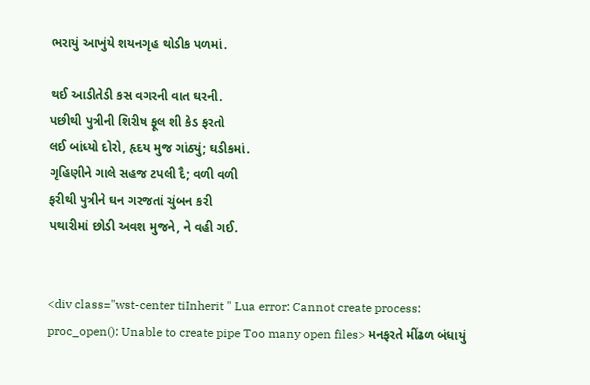ભરાયું આખુંયે શયનગૃહ થોડીક પળમાં.

થઈ આડીતેડી કસ વગરની વાત ઘરની.
પછીથી પુત્રીની શિરીષ ફૂલ શી કેડ ફરતો
લઈ બાંધ્યો દોરો, હૃદય મુજ ગાંઠ્યું; ઘડીકમાં.
ગૃહિણીને ગાલે સહજ ટપલી દૈ; વળી વળી
ફરીથી પુત્રીને ઘન ગરજતાં ચુંબન કરી
પથારીમાં છોડી અવશ મુજને, ને વહી ગઈ.


<div class="wst-center tiInherit " Lua error: Cannot create process: proc_open(): Unable to create pipe Too many open files> મનફરતે મીંઢળ બંધાયું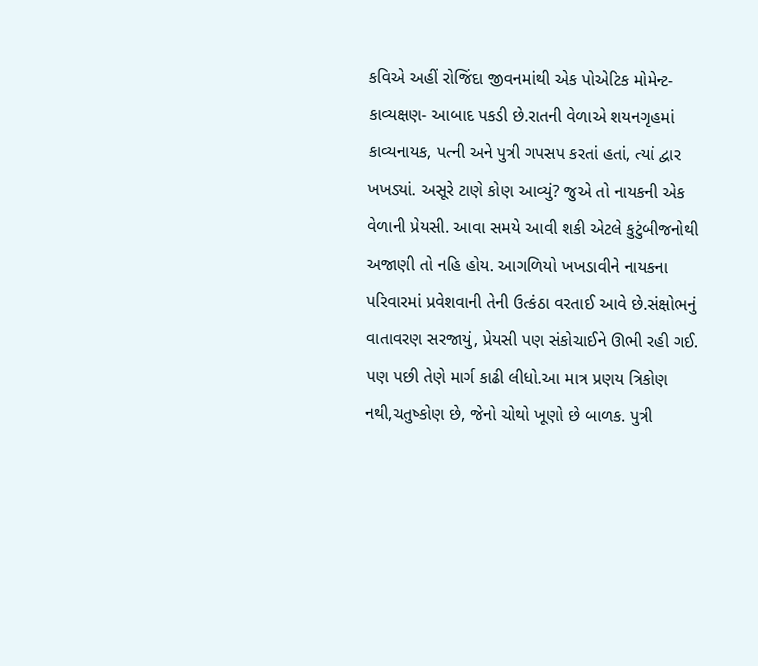કવિએ અહીં રોજિંદા જીવનમાંથી એક પોએટિક મોમેન્ટ- કાવ્યક્ષણ- આબાદ પકડી છે.રાતની વેળાએ શયનગૃહમાં કાવ્યનાયક, પત્ની અને પુત્રી ગપસપ કરતાં હતાં, ત્યાં દ્વાર ખખડ્યાં. અસૂરે ટાણે કોણ આવ્યું? જુએ તો નાયકની એક વેળાની પ્રેયસી. આવા સમયે આવી શકી એટલે કુટુંબીજનોથી અજાણી તો નહિ હોય. આગળિયો ખખડાવીને નાયકના પરિવારમાં પ્રવેશવાની તેની ઉત્કંઠા વરતાઈ આવે છે.સંક્ષોભનું વાતાવરણ સરજાયું, પ્રેયસી પણ સંકોચાઈને ઊભી રહી ગઈ. પણ પછી તેણે માર્ગ કાઢી લીધો.આ માત્ર પ્રણય ત્રિકોણ નથી,ચતુષ્કોણ છે, જેનો ચોથો ખૂણો છે બાળક. પુત્રી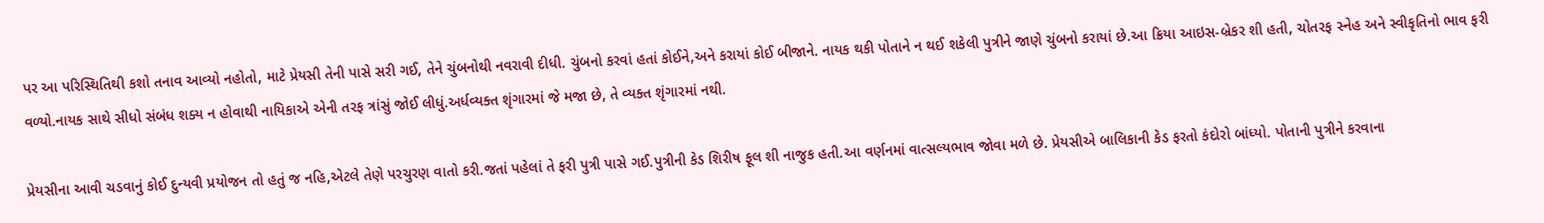પર આ પરિસ્થિતિથી કશો તનાવ આવ્યો નહોતો, માટે પ્રેયસી તેની પાસે સરી ગઈ, તેને ચુંબનોથી નવરાવી દીધી. ચુંબનો કરવાં હતાં કોઈને,અને કરાયાં કોઈ બીજાને. નાયક થકી પોતાને ન થઈ શકેલી પુત્રીને જાણે ચુંબનો કરાયાં છે.આ ક્રિયા આઇસ-બ્રેકર શી હતી, ચોતરફ સ્નેહ અને સ્વીકૃતિનો ભાવ ફરી વળ્યો.નાયક સાથે સીધો સંબંધ શક્ય ન હોવાથી નાયિકાએ એની તરફ ત્રાંસું જોઈ લીધું.અર્ધવ્યક્ત શૃંગારમાં જે મજા છે, તે વ્યક્ત શૃંગારમાં નથી.

પ્રેયસીના આવી ચડવાનું કોઈ દુન્યવી પ્રયોજન તો હતું જ નહિ,એટલે તેણે પરચુરણ વાતો કરી.જતાં પહેલાં તે ફરી પુત્રી પાસે ગઈ.પુત્રીની કેડ શિરીષ ફૂલ શી નાજુક હતી.આ વર્ણનમાં વાત્સલ્યભાવ જોવા મળે છે. પ્રેયસીએ બાલિકાની કેડ ફરતો કંદોરો બાંધ્યો. પોતાની પુત્રીને કરવાના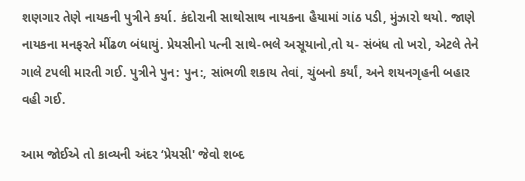શણગાર તેણે નાયકની પુત્રીને કર્યા. કંદોરાની સાથોસાથ નાયકના હૈયામાં ગાંઠ પડી, મુંઝારો થયો. જાણે નાયકના મનફરતે મીંઢળ બંધાયું. પ્રેયસીનો પત્ની સાથે-ભલે અસૂયાનો,તો ય- સંબંધ તો ખરો, એટલે તેને ગાલે ટપલી મારતી ગઈ. પુત્રીને પુન: પુન:, સાંભળી શકાય તેવાં, ચુંબનો કર્યાં, અને શયનગૃહની બહાર વહી ગઈ.

આમ જોઈએ તો કાવ્યની અંદર ‘પ્રેયસી' જેવો શબ્દ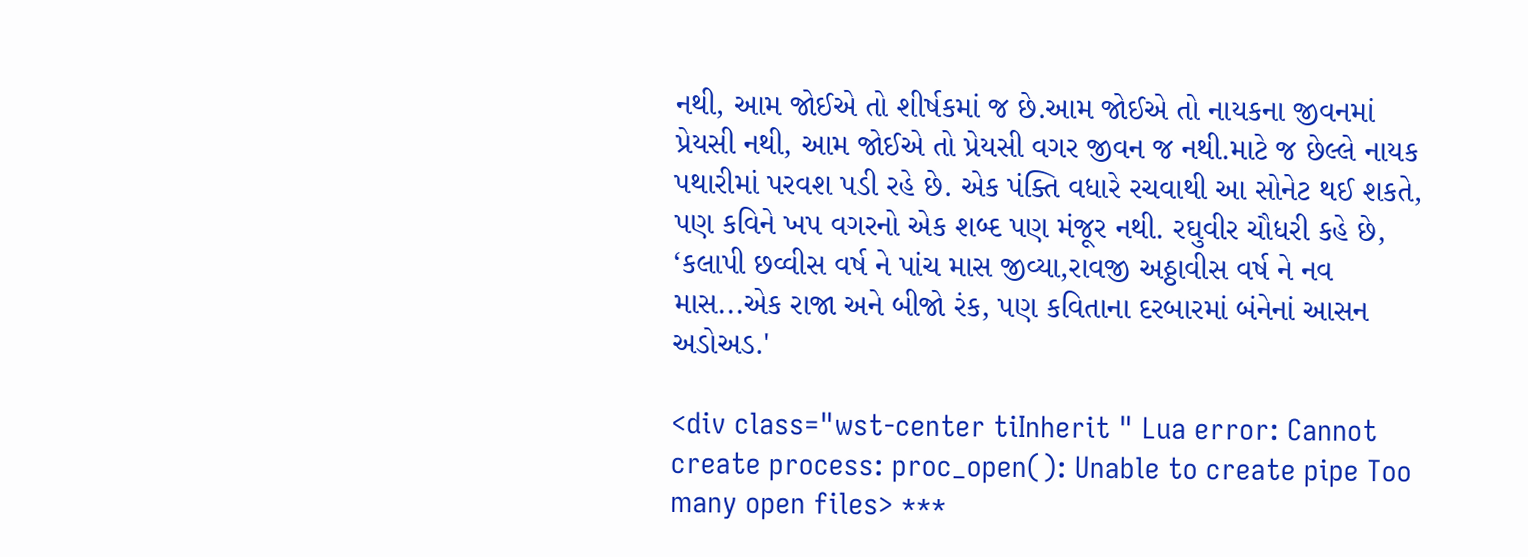નથી, આમ જોઈએ તો શીર્ષકમાં જ છે.આમ જોઈએ તો નાયકના જીવનમાં પ્રેયસી નથી, આમ જોઈએ તો પ્રેયસી વગર જીવન જ નથી.માટે જ છેલ્લે નાયક પથારીમાં પરવશ પડી રહે છે. એક પંક્તિ વધારે રચવાથી આ સોનેટ થઈ શકતે, પણ કવિને ખપ વગરનો એક શબ્દ પણ મંજૂર નથી. રઘુવીર ચૌધરી કહે છે, ‘કલાપી છવ્વીસ વર્ષ ને પાંચ માસ જીવ્યા,રાવજી અઠ્ઠાવીસ વર્ષ ને નવ માસ...એક રાજા અને બીજો રંક, પણ કવિતાના દરબારમાં બંનેનાં આસન અડોઅડ.'

<div class="wst-center tiInherit " Lua error: Cannot create process: proc_open(): Unable to create pipe Too many open files> ***